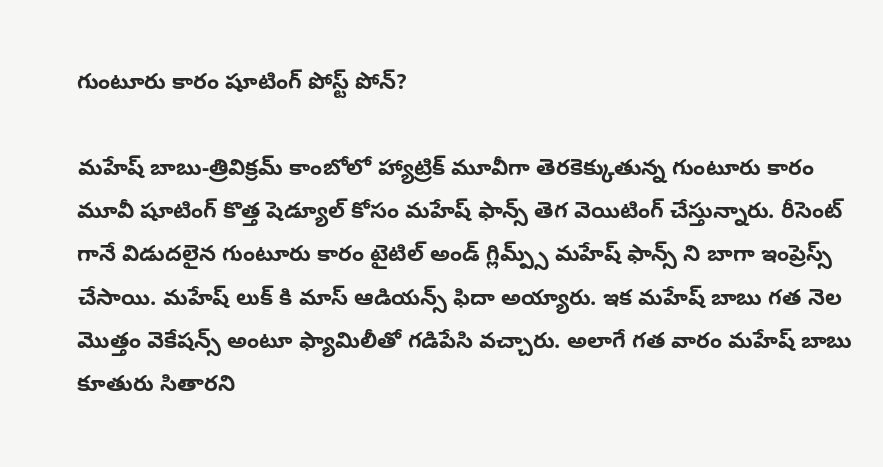గుంటూరు కారం షూటింగ్ పోస్ట్ పోన్?

మహేష్ బాబు-త్రివిక్రమ్ కాంబోలో హ్యాట్రిక్ మూవీగా తెరకెక్కుతున్న గుంటూరు కారం మూవీ షూటింగ్ కొత్త షెడ్యూల్ కోసం మహేష్ ఫాన్స్ తెగ వెయిటింగ్ చేస్తున్నారు. రీసెంట్ గానే విడుదలైన గుంటూరు కారం టైటిల్ అండ్ గ్లిమ్ప్స్ మహేష్ ఫాన్స్ ని బాగా ఇంప్రెస్స్ చేసాయి. మహేష్ లుక్ కి మాస్ ఆడియన్స్ ఫిదా అయ్యారు. ఇక మహేష్ బాబు గత నెల మొత్తం వెకేషన్స్ అంటూ ఫ్యామిలీతో గడిపేసి వచ్చారు. అలాగే గత వారం మహేష్ బాబు కూతురు సితారని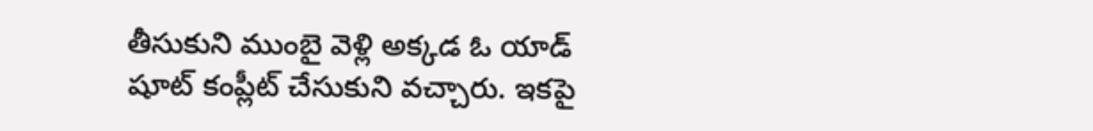తీసుకుని ముంబై వెళ్లి అక్కడ ఓ యాడ్ షూట్ కంప్లీట్ చేసుకుని వచ్చారు. ఇకపై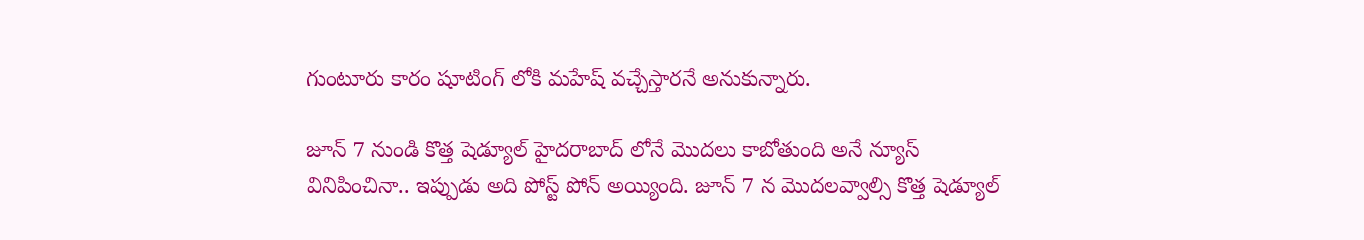గుంటూరు కారం షూటింగ్ లోకి మహేష్ వచ్చేస్తారనే అనుకున్నారు.

జూన్ 7 నుండి కొత్త షెడ్యూల్ హైదరాబాద్ లోనే మొదలు కాబోతుంది అనే న్యూస్ వినిపించినా.. ఇప్పుడు అది పోస్ట్ పోన్ అయ్యింది. జూన్ 7 న మొదలవ్వాల్సి కొత్త షెడ్యూల్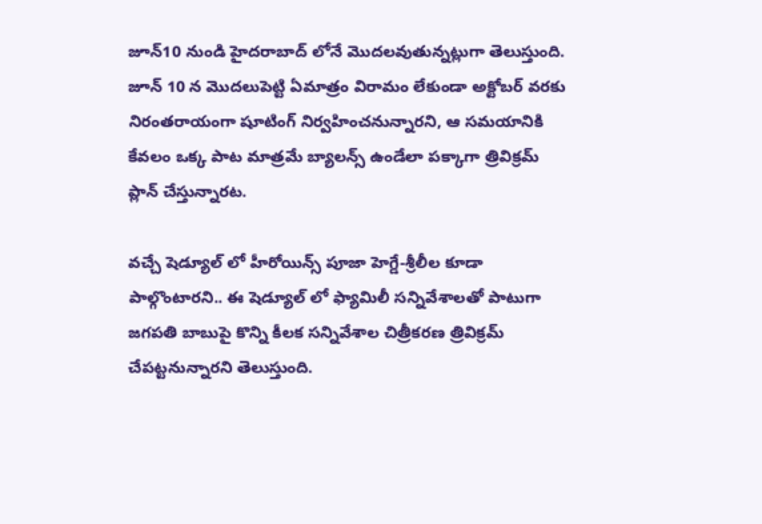జూన్10 నుండి హైదరాబాద్ లోనే మొదలవుతున్నట్లుగా తెలుస్తుంది. జూన్ 10 న మొదలుపెట్టి ఏమాత్రం విరామం లేకుండా అక్టోబర్ వరకు నిరంతరాయంగా షూటింగ్ నిర్వహించనున్నారని, ఆ సమయానికి కేవలం ఒక్క పాట మాత్రమే బ్యాలన్స్ ఉండేలా పక్కాగా త్రివిక్రమ్ ప్లాన్ చేస్తున్నారట.

వచ్చే షెడ్యూల్ లో హీరోయిన్స్ పూజా హెగ్డే-శ్రీలీల కూడా పాల్గొంటారని.. ఈ షెడ్యూల్ లో ఫ్యామిలీ సన్నివేశాలతో పాటుగా జగపతి బాబుపై కొన్ని కీలక సన్నివేశాల చిత్రీకరణ త్రివిక్రమ్ చేపట్టనున్నారని తెలుస్తుంది.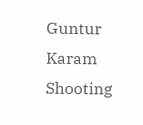Guntur Karam Shooting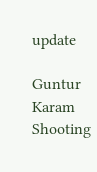update

Guntur Karam Shooting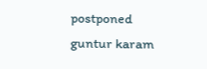postponed
guntur karam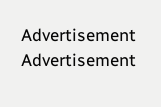Advertisement
Advertisement